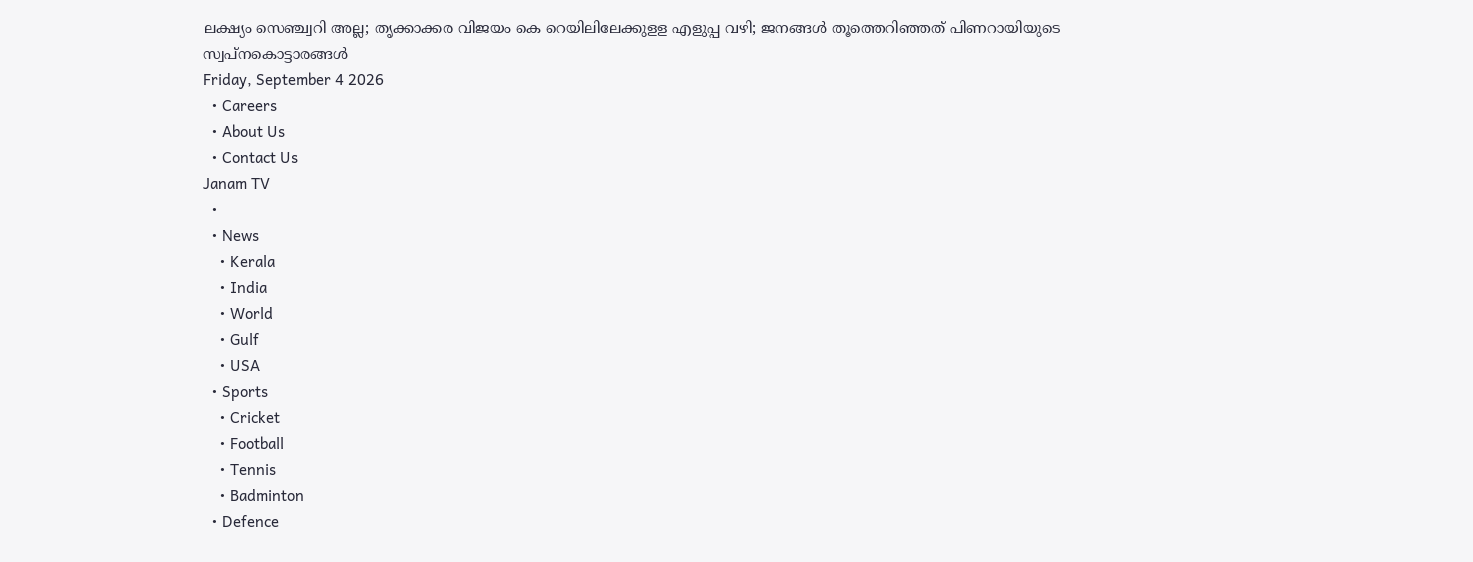ലക്ഷ്യം സെഞ്ച്വറി അല്ല; തൃക്കാക്കര വിജയം കെ റെയിലിലേക്കുളള എളുപ്പ വഴി; ജനങ്ങൾ തൂത്തെറിഞ്ഞത് പിണറായിയുടെ സ്വപ്നകൊട്ടാരങ്ങൾ
Friday, September 4 2026
  • Careers
  • About Us
  • Contact Us
Janam TV
  •
  • News
    • Kerala
    • India
    • World
    • Gulf
    • USA
  • Sports
    • Cricket
    • Football
    • Tennis
    • Badminton
  • Defence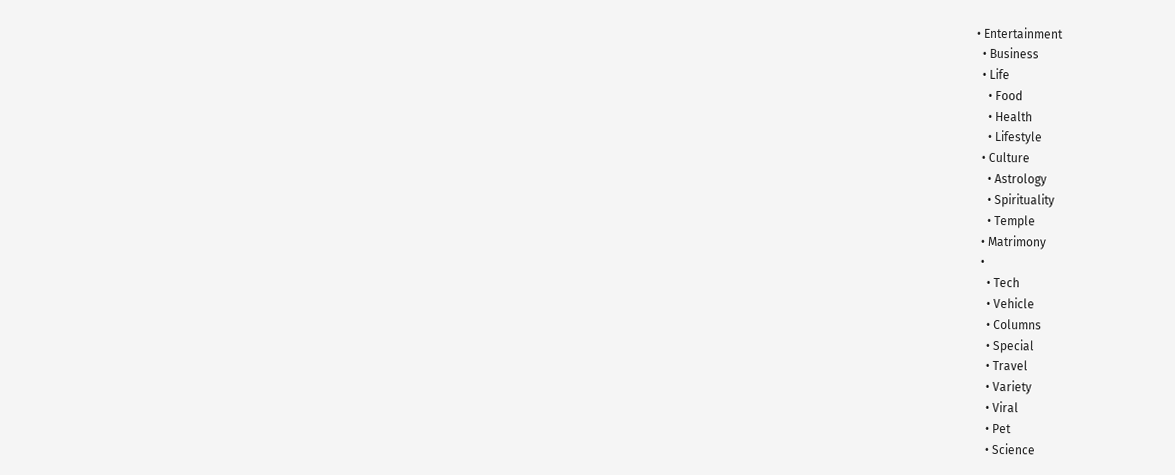• Entertainment
  • Business
  • Life
    • Food
    • Health
    • Lifestyle
  • Culture
    • Astrology
    • Spirituality
    • Temple
  • Matrimony
  •
    • Tech
    • Vehicle
    • Columns
    • Special
    • Travel
    • Variety
    • Viral
    • Pet
    • Science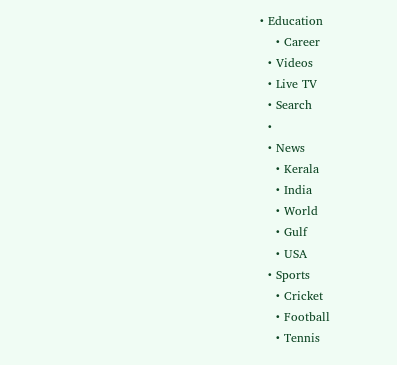• Education
    • Career
  • Videos
  • Live TV
  • Search
  •
  • News
    • Kerala
    • India
    • World
    • Gulf
    • USA
  • Sports
    • Cricket
    • Football
    • Tennis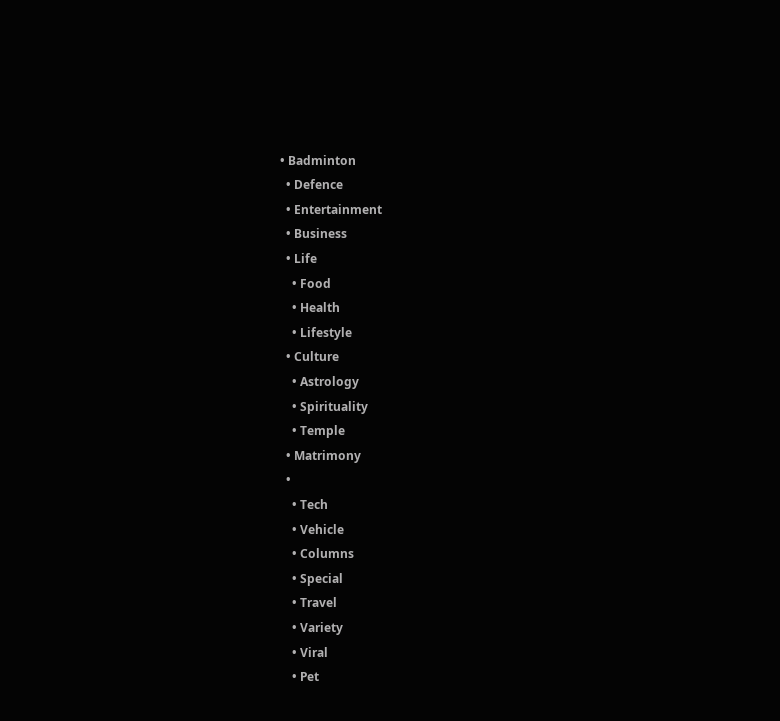• Badminton
  • Defence
  • Entertainment
  • Business
  • Life
    • Food
    • Health
    • Lifestyle
  • Culture
    • Astrology
    • Spirituality
    • Temple
  • Matrimony
  •
    • Tech
    • Vehicle
    • Columns
    • Special
    • Travel
    • Variety
    • Viral
    • Pet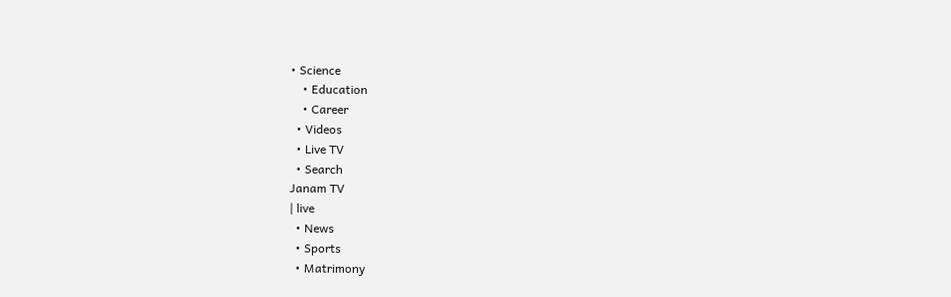• Science
    • Education
    • Career
  • Videos
  • Live TV
  • Search
Janam TV
| live
  • News
  • Sports
  • Matrimony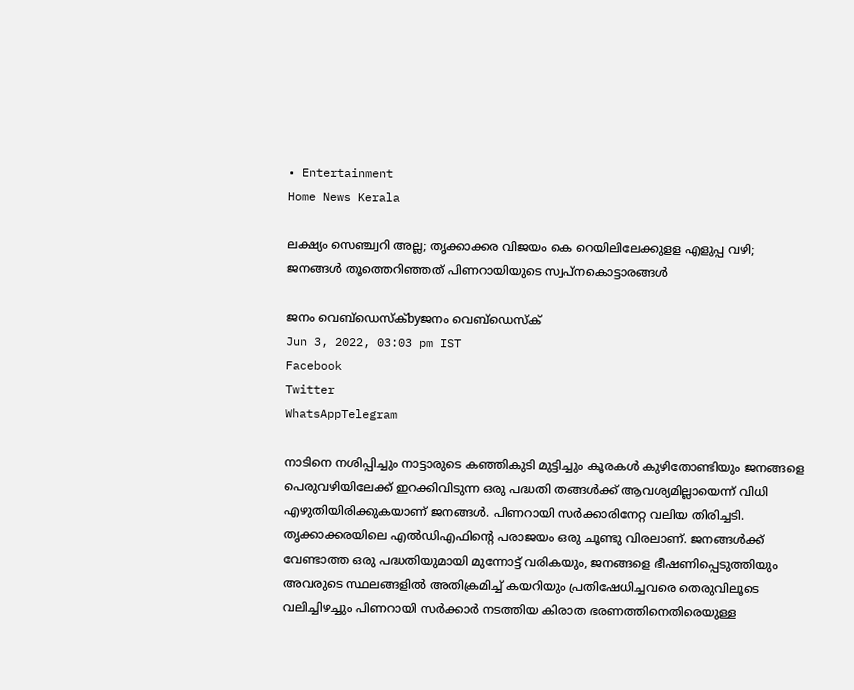• Entertainment
Home News Kerala

ലക്ഷ്യം സെഞ്ച്വറി അല്ല; തൃക്കാക്കര വിജയം കെ റെയിലിലേക്കുളള എളുപ്പ വഴി; ജനങ്ങൾ തൂത്തെറിഞ്ഞത് പിണറായിയുടെ സ്വപ്നകൊട്ടാരങ്ങൾ

ജനം വെബ്‌ഡെസ്ക്byജനം വെബ്‌ഡെസ്ക്
Jun 3, 2022, 03:03 pm IST
Facebook
Twitter
WhatsAppTelegram

നാടിനെ നശിപ്പിച്ചും നാട്ടാരുടെ കഞ്ഞികുടി മുട്ടിച്ചും കൂരകൾ കുഴിതോണ്ടിയും ജനങ്ങളെ പെരുവഴിയിലേക്ക് ഇറക്കിവിടുന്ന ഒരു പദ്ധതി തങ്ങൾക്ക് ആവശ്യമില്ലായെന്ന് വിധി എഴുതിയിരിക്കുകയാണ് ജനങ്ങൾ. പിണറായി സർക്കാരിനേറ്റ വലിയ തിരിച്ചടി. തൃക്കാക്കരയിലെ എൽഡിഎഫിന്റെ പരാജയം ഒരു ചൂണ്ടു വിരലാണ്. ജനങ്ങൾക്ക് വേണ്ടാത്ത ഒരു പദ്ധതിയുമായി മുന്നോട്ട് വരികയും, ജനങ്ങളെ ഭീഷണിപ്പെടുത്തിയും അവരുടെ സ്ഥലങ്ങളിൽ അതിക്രമിച്ച് കയറിയും പ്രതിഷേധിച്ചവരെ തെരുവിലൂടെ വലിച്ചിഴച്ചും പിണറായി സർക്കാർ നടത്തിയ കിരാത ഭരണത്തിനെതിരെയുള്ള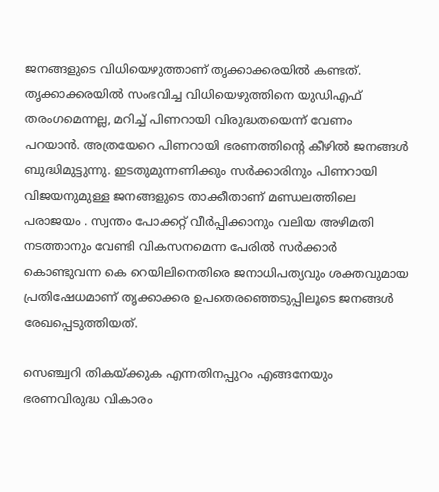ജനങ്ങളുടെ വിധിയെഴുത്താണ് തൃക്കാക്കരയിൽ കണ്ടത്. തൃക്കാക്കരയിൽ സംഭവിച്ച വിധിയെഴുത്തിനെ യുഡിഎഫ് തരംഗമെന്നല്ല, മറിച്ച് പിണറായി വിരുദ്ധതയെന്ന് വേണം പറയാൻ. അത്രയേറെ പിണറായി ഭരണത്തിന്റെ കീഴിൽ ജനങ്ങൾ ബുദ്ധിമുട്ടുന്നു. ഇടതുമുന്നണിക്കും സർക്കാരിനും പിണറായി വിജയനുമുള്ള ജനങ്ങളുടെ താക്കീതാണ് മണ്ഡലത്തിലെ പരാജയം . സ്വന്തം പോക്കറ്റ് വീർപ്പിക്കാനും വലിയ അഴിമതി നടത്താനും വേണ്ടി വികസനമെന്ന പേരിൽ സർക്കാർ കൊണ്ടുവന്ന കെ റെയിലിനെതിരെ ജനാധിപത്യവും ശക്തവുമായ പ്രതിഷേധമാണ് തൃക്കാക്കര ഉപതെരഞ്ഞെടുപ്പിലൂടെ ജനങ്ങൾ രേഖപ്പെടുത്തിയത്.

സെഞ്ച്വറി തികയ്‌ക്കുക എന്നതിനപ്പുറം എങ്ങനേയും ഭരണവിരുദ്ധ വികാരം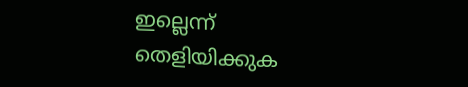ഇല്ലെന്ന് തെളിയിക്കുക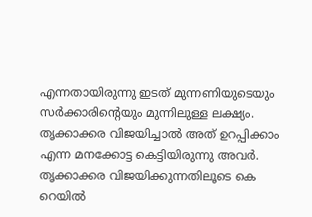എന്നതായിരുന്നു ഇടത് മുന്നണിയുടെയും സർക്കാരിന്റെയും മുന്നിലുള്ള ലക്ഷ്യം. തൃക്കാക്കര വിജയിച്ചാൽ അത് ഉറപ്പിക്കാം എന്ന മനക്കോട്ട കെട്ടിയിരുന്നു അവർ. തൃക്കാക്കര വിജയിക്കുന്നതിലൂടെ കെ റെയിൽ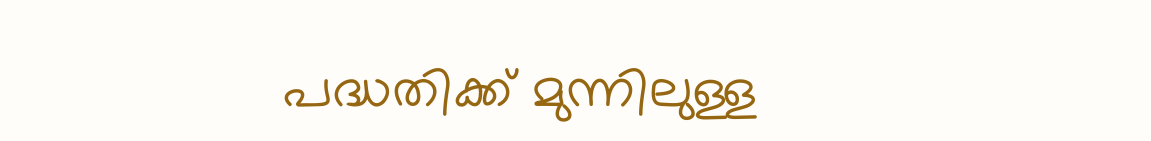പദ്ധതിക്ക് മുന്നിലുള്ള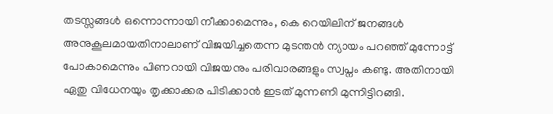തടസ്സങ്ങൾ ഒന്നൊന്നായി നീക്കാമെന്നും, കെ റെയിലിന് ജനങ്ങൾ അനുകൂലമായതിനാലാണ് വിജയിച്ചതെന്ന മുടന്തൻ ന്യായം പറഞ്ഞ് മുന്നോട്ട് പോകാമെന്നും പിണറായി വിജയനും പരിവാരങ്ങളും സ്വപ്നം കണ്ടു. അതിനായി ഏതു വിധേനയും തൃക്കാക്കര പിടിക്കാൻ ഇടത് മുന്നണി മുന്നിട്ടിറങ്ങി.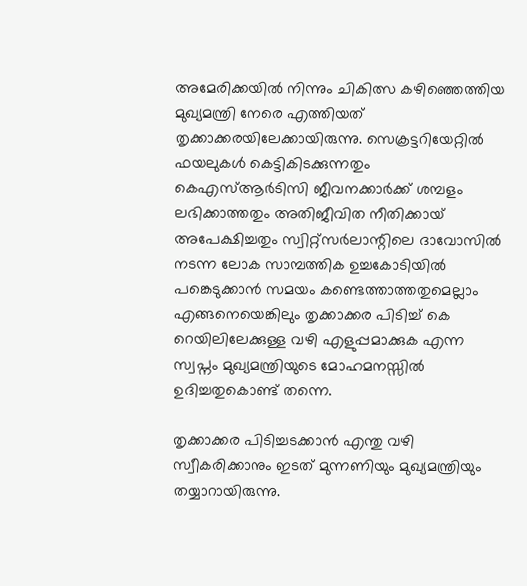അമേരിക്കയിൽ നിന്നും ചികിത്സ കഴിഞ്ഞെത്തിയ മുഖ്യമന്ത്രി നേരെ എത്തിയത് തൃക്കാക്കരയിലേക്കായിരുന്നു. സെക്രട്ടറിയേറ്റിൽ ഫയലുകൾ കെട്ടികിടക്കുന്നതും കെഎസ്ആർടിസി ജീവനക്കാർക്ക് ശമ്പളം ലഭിക്കാത്തതും അതിജീവിത നീതിക്കായ് അപേക്ഷിച്ചതും സ്വിറ്റ്സർലാന്റിലെ ദാവോസിൽ നടന്ന ലോക സാമ്പത്തിക ഉച്ചകോടിയിൽ പങ്കെടുക്കാൻ സമയം കണ്ടെത്താത്തതുമെല്ലാം എങ്ങനെയെങ്കിലും തൃക്കാക്കര പിടിച്ച് കെ റെയിലിലേക്കുള്ള വഴി എളുപ്പമാക്കുക എന്ന സ്വപ്നം മുഖ്യമന്ത്രിയുടെ മോഹമനസ്സിൽ ഉദിച്ചതുകൊണ്ട് തന്നെ.

തൃക്കാക്കര പിടിച്ചടക്കാൻ എന്തു വഴി സ്വീകരിക്കാനും ഇടത് മുന്നണിയും മുഖ്യമന്ത്രിയും തയ്യാറായിരുന്നു.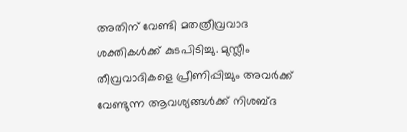അതിന് വേണ്ടി മതത്രീവ്രവാദ ശക്തികൾക്ക് കുടപിടിച്ചു. മുസ്ലീം തീവ്രവാദികളെ പ്രീണിപ്പിച്ചും അവർക്ക് വേണ്ടുന്ന ആവശ്യങ്ങൾക്ക് നിശബ്ദ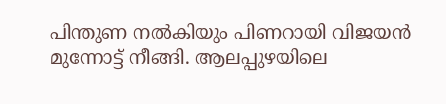പിന്തുണ നൽകിയും പിണറായി വിജയൻ മുന്നോട്ട് നീങ്ങി. ആലപ്പുഴയിലെ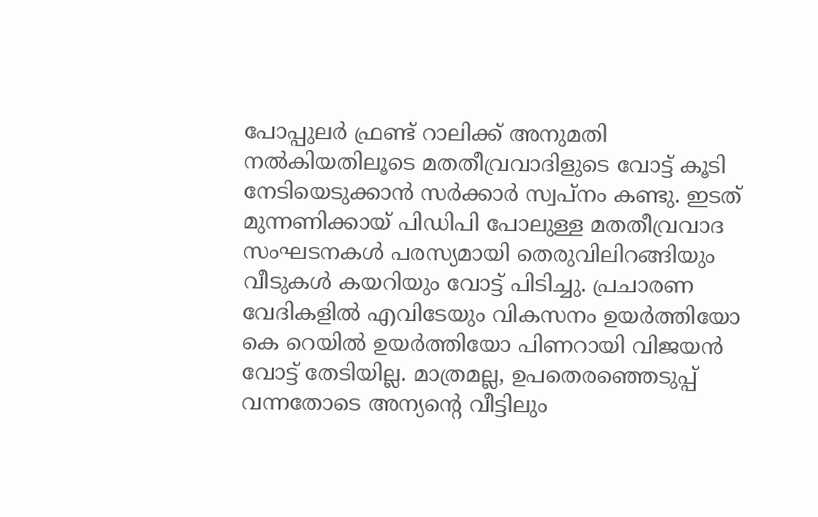പോപ്പുലർ ഫ്രണ്ട് റാലിക്ക് അനുമതി നൽകിയതിലൂടെ മതതീവ്രവാദിളുടെ വോട്ട് കൂടി നേടിയെടുക്കാൻ സർക്കാർ സ്വപ്നം കണ്ടു. ഇടത് മുന്നണിക്കായ് പിഡിപി പോലുള്ള മതതീവ്രവാദ സംഘടനകൾ പരസ്യമായി തെരുവിലിറങ്ങിയും വീടുകൾ കയറിയും വോട്ട് പിടിച്ചു. പ്രചാരണ വേദികളിൽ എവിടേയും വികസനം ഉയർത്തിയോ കെ റെയിൽ ഉയർത്തിയോ പിണറായി വിജയൻ വോട്ട് തേടിയില്ല. മാത്രമല്ല, ഉപതെരഞ്ഞെടുപ്പ് വന്നതോടെ അന്യന്റെ വീട്ടിലും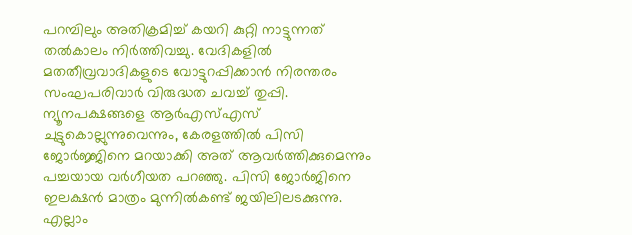പറമ്പിലും അതിക്രമിച്ച് കയറി കുറ്റി നാട്ടുന്നത് തൽകാലം നിർത്തിവച്ചു. വേദികളിൽ മതതീവ്രവാദികളുടെ വോട്ടുറപ്പിക്കാൻ നിരന്തരം സംഘപരിവാർ വിരുദ്ധത ചവച്ച് തുപ്പി. ന്യൂനപക്ഷങ്ങളെ ആർഎസ്എസ് ചുട്ടുകൊല്ലുന്നുവെന്നും, കേരളത്തിൽ പിസി ജോർജ്ജിനെ മറയാക്കി അത് ആവർത്തിക്കുമെന്നും പച്ചയായ വർഗീയത പറഞ്ഞു. പിസി ജോർജിനെ ഇലക്ഷൻ മാത്രം മുന്നിൽകണ്ട് ജയിലിലടക്കുന്നു. എല്ലാം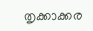തൃക്കാക്കര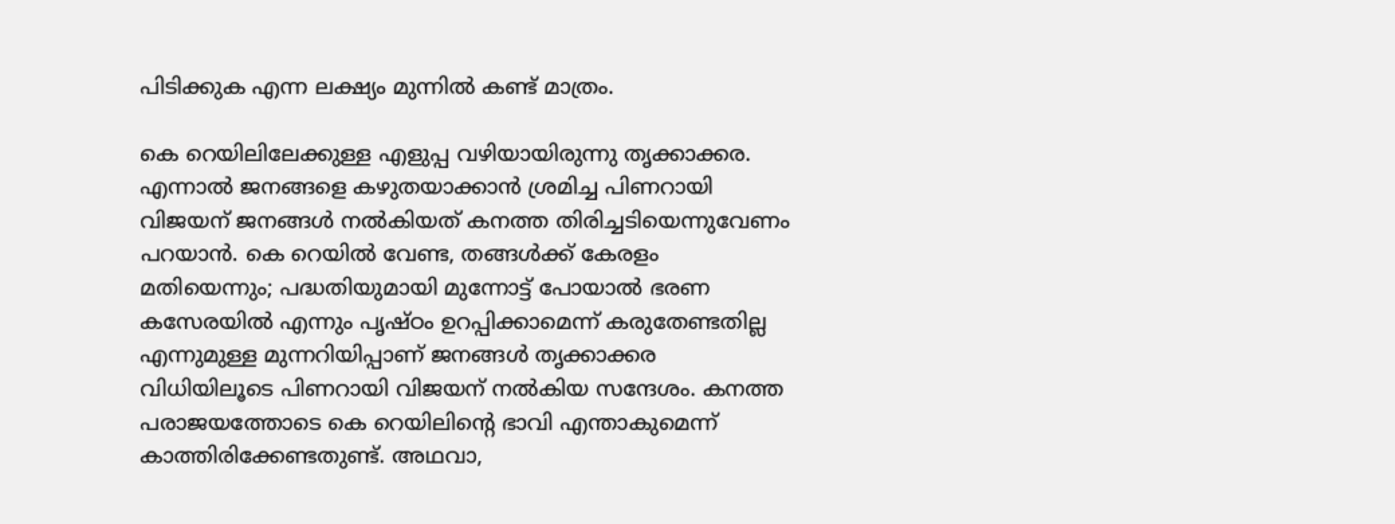പിടിക്കുക എന്ന ലക്ഷ്യം മുന്നിൽ കണ്ട് മാത്രം.

കെ റെയിലിലേക്കുള്ള എളുപ്പ വഴിയായിരുന്നു തൃക്കാക്കര. എന്നാൽ ജനങ്ങളെ കഴുതയാക്കാൻ ശ്രമിച്ച പിണറായി വിജയന് ജനങ്ങൾ നൽകിയത് കനത്ത തിരിച്ചടിയെന്നുവേണം പറയാൻ. കെ റെയിൽ വേണ്ട, തങ്ങൾക്ക് കേരളം മതിയെന്നും; പദ്ധതിയുമായി മുന്നോട്ട് പോയാൽ ഭരണ കസേരയിൽ എന്നും പൃഷ്ഠം ഉറപ്പിക്കാമെന്ന് കരുതേണ്ടതില്ല എന്നുമുള്ള മുന്നറിയിപ്പാണ് ജനങ്ങൾ തൃക്കാക്കര വിധിയിലൂടെ പിണറായി വിജയന് നൽകിയ സന്ദേശം. കനത്ത പരാജയത്തോടെ കെ റെയിലിന്റെ ഭാവി എന്താകുമെന്ന് കാത്തിരിക്കേണ്ടതുണ്ട്. അഥവാ,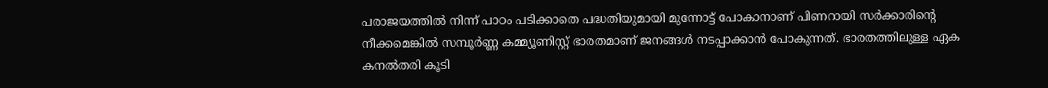പരാജയത്തിൽ നിന്ന് പാഠം പടിക്കാതെ പദ്ധതിയുമായി മുന്നോട്ട് പോകാനാണ് പിണറായി സർക്കാരിന്റെ നീക്കമെങ്കിൽ സമ്പൂർണ്ണ കമ്മ്യൂണിസ്റ്റ് ഭാരതമാണ് ജനങ്ങൾ നടപ്പാക്കാൻ പോകുന്നത്. ഭാരതത്തിലുള്ള ഏക കനൽതരി കൂടി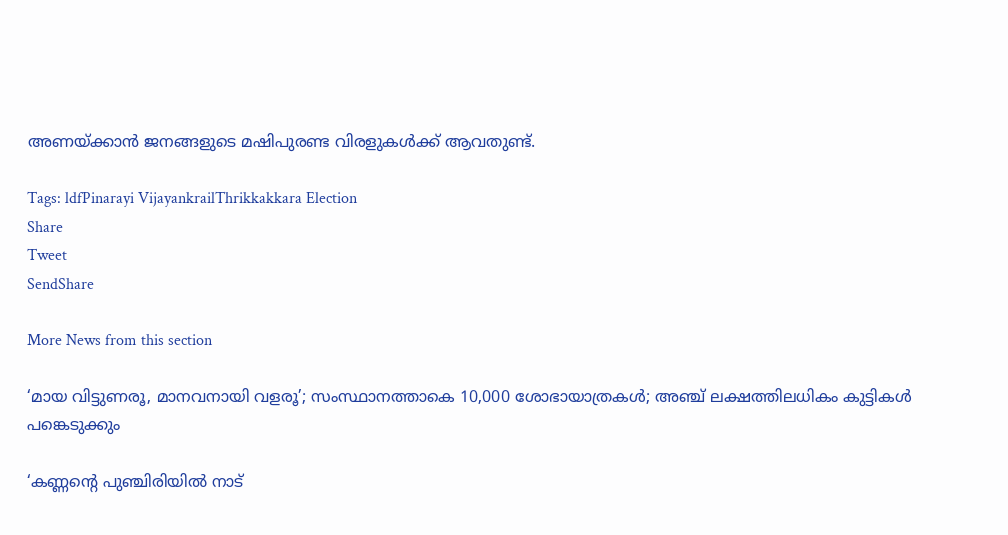അണയ്‌ക്കാൻ ജനങ്ങളുടെ മഷിപുരണ്ട വിരളുകൾക്ക് ആവതുണ്ട്.

Tags: ldfPinarayi VijayankrailThrikkakkara Election
Share
Tweet
SendShare

More News from this section

‘മായ വിട്ടുണരൂ, മാനവനായി വളരൂ’; സംസ്ഥാനത്താകെ 10,000 ശോഭായാത്രകള്‍; അഞ്ച് ലക്ഷത്തിലധികം കുട്ടികള്‍ പങ്കെടുക്കും

‘കണ്ണന്റെ പുഞ്ചിരിയിൽ നാട്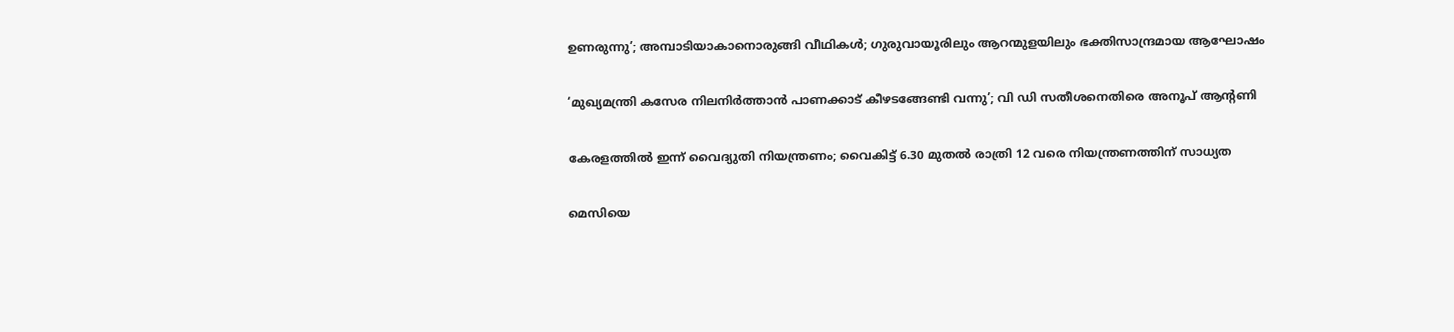ഉണരുന്നു’; അമ്പാടിയാകാനൊരുങ്ങി വീഥികൾ‌; ഗുരുവായൂരിലും ആറന്മുളയിലും ഭക്തിസാന്ദ്രമായ ആഘോഷം

‘മുഖ്യമന്ത്രി കസേര നിലനിര്‍ത്താന്‍ പാണക്കാട് കീഴടങ്ങേണ്ടി വന്നു’; വി ഡി സതീശനെതിരെ അനൂപ് ആന്റണി

കേരളത്തില്‍ ഇന്ന് വൈദ്യുതി നിയന്ത്രണം; വൈകിട്ട് 6.30 മുതല്‍ രാത്രി 12 വരെ നിയന്ത്രണത്തിന് സാധ്യത

മെസിയെ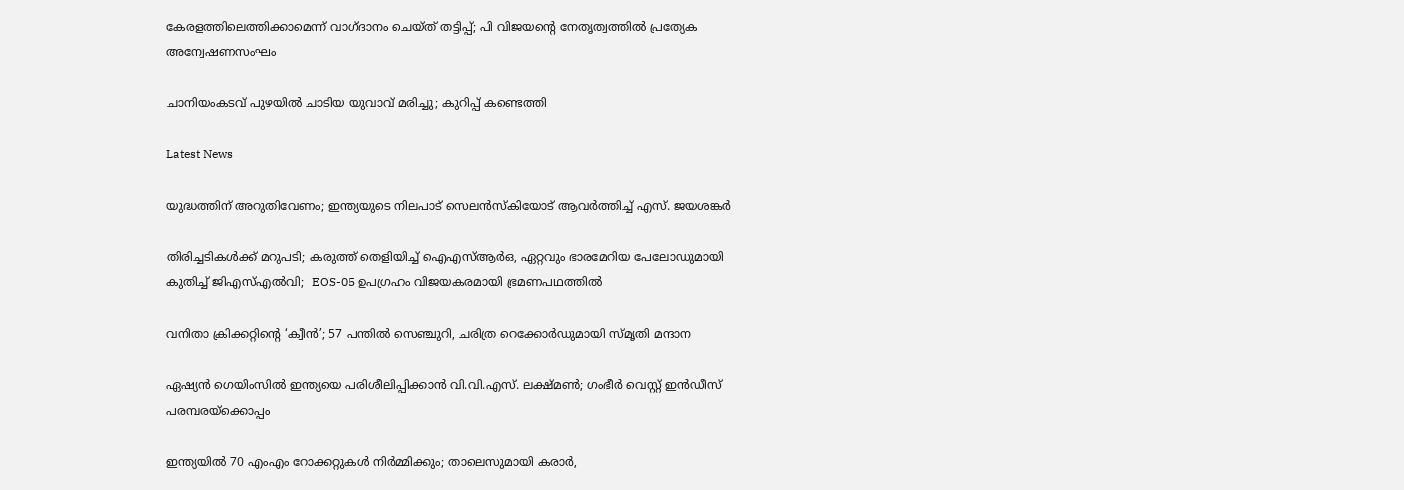കേരളത്തിലെത്തിക്കാമെന്ന് വാഗ്ദാനം ചെയ്ത് തട്ടിപ്പ്; പി വിജയന്റെ നേതൃത്വത്തില്‍ പ്രത്യേക അന്വേഷണസംഘം

ചാനിയംകടവ് പുഴയിൽ ചാടിയ യുവാവ് മരിച്ചു; കുറിപ്പ് കണ്ടെത്തി

Latest News

യുദ്ധത്തിന് അറുതിവേണം; ഇന്ത്യയുടെ നിലപാട് സെലൻസ്കിയോട് ആവർത്തിച്ച് എസ്. ജയശങ്കർ

തിരിച്ചടികൾക്ക് മറുപടി; കരുത്ത് തെളിയിച്ച് ഐഎസ്ആർഒ, ഏറ്റവും ഭാരമേറിയ പേലോഡുമായി കുതിച്ച് ജിഎസ്എൽവി;  EOS-05 ഉപഗ്രഹം വിജയകരമായി ഭ്രമണപഥത്തിൽ

വനിതാ ക്രിക്കറ്റിന്റെ ‘ക്വീന്‍’; 57 പന്തില്‍ സെഞ്ചുറി, ചരിത്ര റെക്കോര്‍ഡുമായി സ്മൃതി മന്ദാന

ഏഷ്യന്‍ ഗെയിംസില്‍ ഇന്ത്യയെ പരിശീലിപ്പിക്കാന്‍ വി.വി.എസ്. ലക്ഷ്മണ്‍; ഗംഭീര്‍ വെസ്റ്റ് ഇന്‍ഡീസ് പരമ്പരയ്‌ക്കൊപ്പം

ഇന്ത്യയില്‍ 70 എംഎം റോക്കറ്റുകള്‍ നിര്‍മ്മിക്കും; താലെസുമായി കരാര്‍,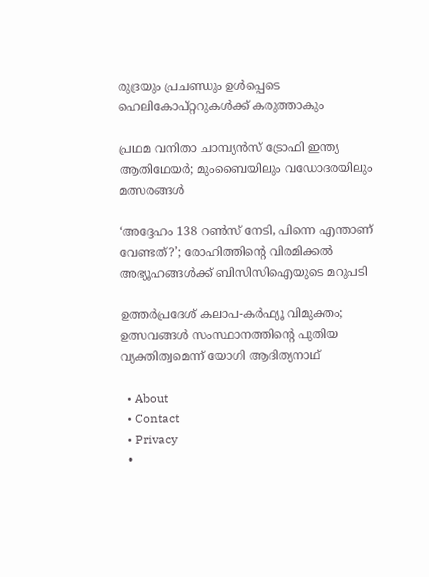രുദ്രയും പ്രചണ്ഡും ഉള്‍പ്പെടെ ഹെലികോപ്റ്ററുകള്‍ക്ക് കരുത്താകും

പ്രഥമ വനിതാ ചാമ്പ്യന്‍സ് ട്രോഫി ഇന്ത്യ ആതിഥേയര്‍; മുംബൈയിലും വഡോദരയിലും മത്സരങ്ങള്‍

‘അദ്ദേഹം 138 റണ്‍സ് നേടി, പിന്നെ എന്താണ് വേണ്ടത്?’; രോഹിത്തിന്റെ വിരമിക്കല്‍ അഭ്യൂഹങ്ങള്‍ക്ക് ബിസിസിഐയുടെ മറുപടി

ഉത്തര്‍പ്രദേശ് കലാപ-കര്‍ഫ്യൂ വിമുക്തം; ഉത്സവങ്ങള്‍ സംസ്ഥാനത്തിന്റെ പുതിയ വ്യക്തിത്വമെന്ന് യോഗി ആദിത്യനാഥ്

  • About
  • Contact
  • Privacy
  •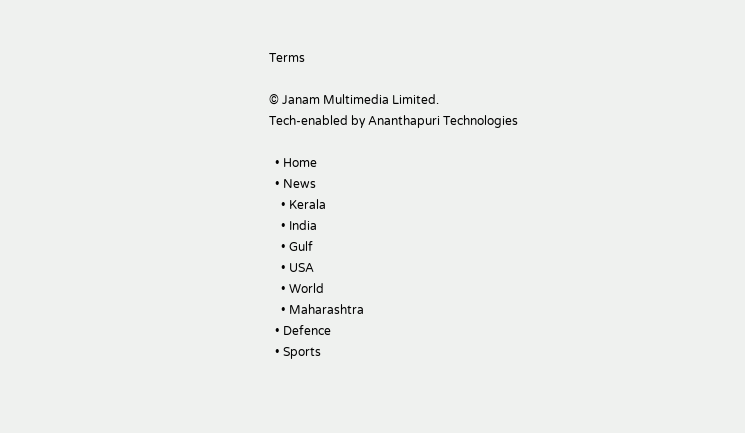Terms

© Janam Multimedia Limited.
Tech-enabled by Ananthapuri Technologies

  • Home
  • News
    • Kerala
    • India
    • Gulf
    • USA
    • World
    • Maharashtra
  • Defence
  • Sports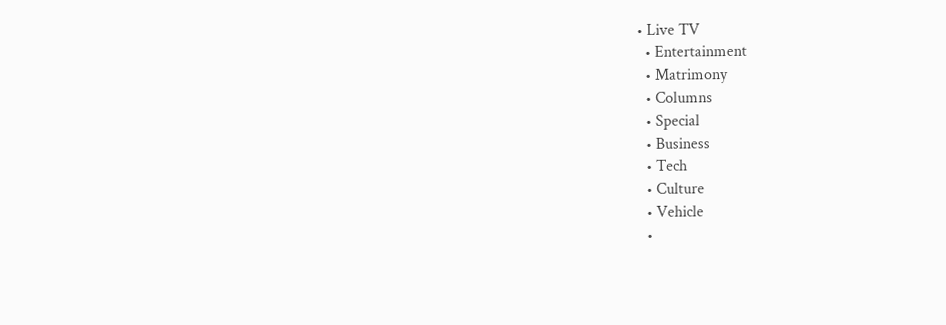• Live TV
  • Entertainment
  • Matrimony
  • Columns
  • Special
  • Business
  • Tech
  • Culture
  • Vehicle
  •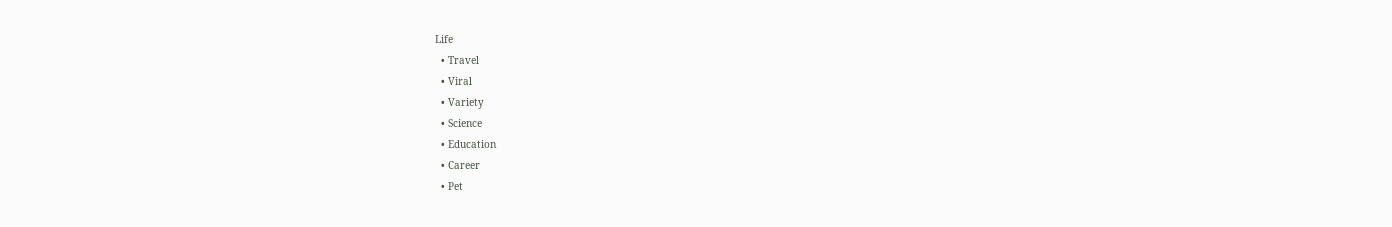Life
  • Travel
  • Viral
  • Variety
  • Science
  • Education
  • Career
  • Pet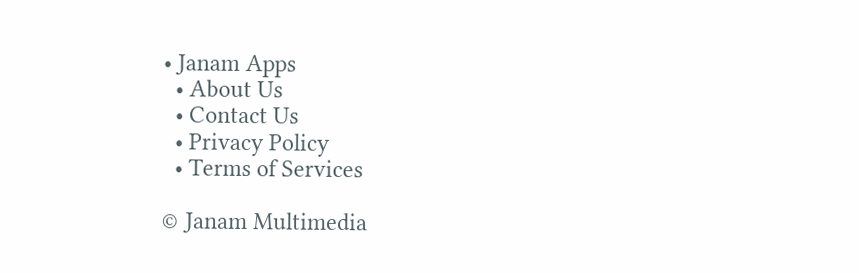• Janam Apps
  • About Us
  • Contact Us
  • Privacy Policy
  • Terms of Services

© Janam Multimedia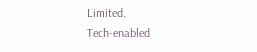Limited.
Tech-enabled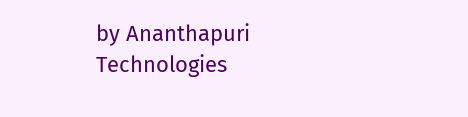by Ananthapuri Technologies